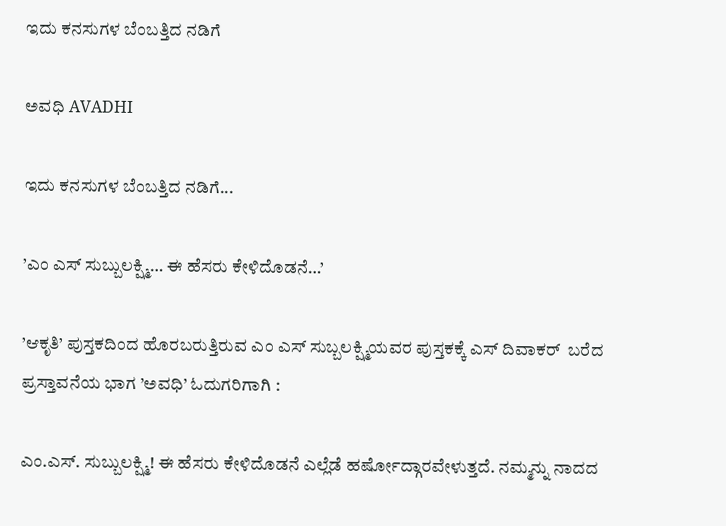ಇದು ಕನಸುಗಳ ಬೆಂಬತ್ತಿದ ನಡಿಗೆ‍

ಅವಧಿ AVADHI

ಇದು ಕನಸುಗಳ ಬೆಂಬತ್ತಿದ ನಡಿಗೆ...

’ಎಂ ಎಸ್ ಸುಬ್ಬುಲಕ್ಷ್ಮಿ… ಈ ಹೆಸರು ಕೇಳಿದೊಡನೆ…’

’ಆಕೃತಿ’ ಪುಸ್ತಕದಿಂದ ಹೊರಬರುತ್ತಿರುವ ಎಂ ಎಸ್ ಸುಬ್ಬಲಕ್ಷ್ಮಿಯವರ ಪುಸ್ತಕಕ್ಕೆ ಎಸ್ ದಿವಾಕರ್  ಬರೆದ ಪ್ರಸ್ತಾವನೆಯ ಭಾಗ ’ಅವಧಿ’ ಓದುಗರಿಗಾಗಿ :

ಎಂ.ಎಸ್. ಸುಬ್ಬುಲಕ್ಷ್ಮಿ! ಈ ಹೆಸರು ಕೇಳಿದೊಡನೆ ಎಲ್ಲೆಡೆ ಹರ್ಷೋದ್ಗಾರವೇಳುತ್ತದೆ. ನಮ್ಮನ್ನು ನಾದದ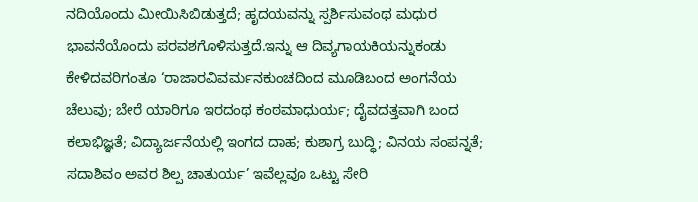ನದಿಯೊಂದು ಮೀಯಿಸಿಬಿಡುತ್ತದೆ; ಹೃದಯವನ್ನು ಸ್ಪರ್ಶಿಸುವಂಥ ಮಧುರ ಭಾವನೆಯೊಂದು ಪರವಶಗೊಳಿಸುತ್ತದೆ.ಇನ್ನು ಆ ದಿವ್ಯಗಾಯಕಿಯನ್ನುಕಂಡು ಕೇಳಿದವರಿಗಂತೂ ‘ರಾಜಾರವಿವರ್ಮನಕುಂಚದಿಂದ ಮೂಡಿಬಂದ ಅಂಗನೆಯ ಚೆಲುವು; ಬೇರೆ ಯಾರಿಗೂ ಇರದಂಥ ಕಂಠಮಾಧುರ್ಯ; ದೈವದತ್ತವಾಗಿ ಬಂದ ಕಲಾಭಿಜ್ಞತೆ; ವಿದ್ಯಾರ್ಜನೆಯಲ್ಲಿ ಇಂಗದ ದಾಹ; ಕುಶಾಗ್ರ ಬುದ್ಧಿ; ವಿನಯ ಸಂಪನ್ನತೆ; ಸದಾಶಿವಂ ಅವರ ಶಿಲ್ಪ ಚಾತುರ್ಯ’ ಇವೆಲ್ಲವೂ ಒಟ್ಟು ಸೇರಿ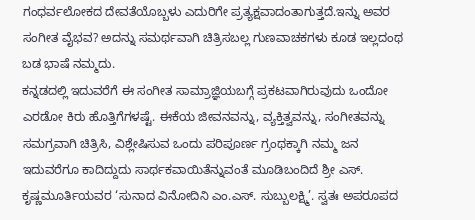ಗಂಧರ್ವಲೋಕದ ದೇವತೆಯೊಬ್ಬಳು ಎದುರಿಗೇ ಪ್ರತ್ಯಕ್ಷವಾದಂತಾಗುತ್ತದೆ.ಇನ್ನು ಅವರ ಸಂಗೀತ ವೈಭವ? ಅದನ್ನು ಸಮರ್ಥವಾಗಿ ಚಿತ್ರಿಸಬಲ್ಲ ಗುಣವಾಚಕಗಳು ಕೂಡ ಇಲ್ಲದಂಥ ಬಡ ಭಾಷೆ ನಮ್ಮದು.
ಕನ್ನಡದಲ್ಲಿ ಇದುವರೆಗೆ ಈ ಸಂಗೀತ ಸಾಮ್ರಾಜ್ಞಿಯಬಗ್ಗೆ ಪ್ರಕಟವಾಗಿರುವುದು ಒಂದೋ ಎರಡೋ ಕಿರು ಹೊತ್ತಿಗೆಗಳಷ್ಟೆ. ಈಕೆಯ ಜೀವನವನ್ನು, ವ್ಯಕ್ತಿತ್ವವನ್ನು, ಸಂಗೀತವನ್ನು ಸಮಗ್ರವಾಗಿ ಚಿತ್ರಿಸಿ, ವಿಶ್ಲೇಷಿಸುವ ಒಂದು ಪರಿಪೂರ್ಣ ಗ್ರಂಥಕ್ಕಾಗಿ ನಮ್ಮ ಜನ ಇದುವರೆಗೂ ಕಾದಿದ್ದುದು ಸಾರ್ಥಕವಾಯಿತೆನ್ನುವಂತೆ ಮೂಡಿಬಂದಿದೆ ಶ್ರೀ ಎಸ್. ಕೃಷ್ಣಮೂರ್ತಿಯವರ ‘ಸುನಾದ ವಿನೋದಿನಿ ಎಂ.ಎಸ್. ಸುಬ್ಬುಲಕ್ಷ್ಮಿ’. ಸ್ವತಃ ಅಪರೂಪದ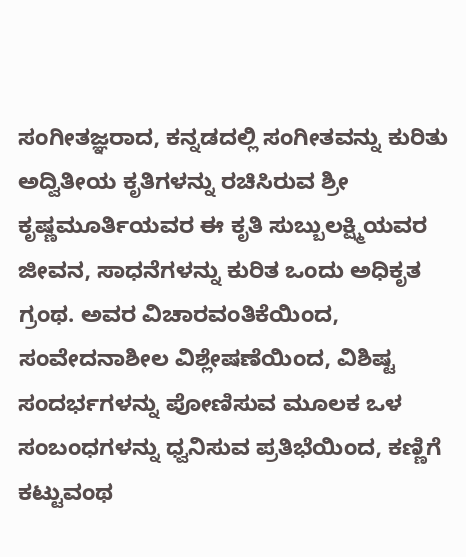ಸಂಗೀತಜ್ಞರಾದ, ಕನ್ನಡದಲ್ಲಿ ಸಂಗೀತವನ್ನು ಕುರಿತು ಅದ್ವಿತೀಯ ಕೃತಿಗಳನ್ನು ರಚಿಸಿರುವ ಶ್ರೀ ಕೃಷ್ಣಮೂರ್ತಿಯವರ ಈ ಕೃತಿ ಸುಬ್ಬುಲಕ್ಷ್ಮಿಯವರ ಜೀವನ, ಸಾಧನೆಗಳನ್ನು ಕುರಿತ ಒಂದು ಅಧಿಕೃತ ಗ್ರಂಥ. ಅವರ ವಿಚಾರವಂತಿಕೆಯಿಂದ, ಸಂವೇದನಾಶೀಲ ವಿಶ್ಲೇಷಣೆಯಿಂದ, ವಿಶಿಷ್ಟ ಸಂದರ್ಭಗಳನ್ನು ಪೋಣಿಸುವ ಮೂಲಕ ಒಳ ಸಂಬಂಧಗಳನ್ನು ಧ್ವನಿಸುವ ಪ್ರತಿಭೆಯಿಂದ, ಕಣ್ಣಿಗೆ ಕಟ್ಟುವಂಥ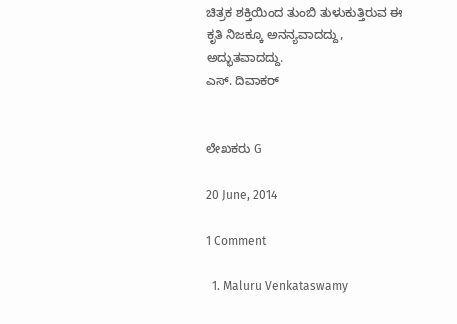ಚಿತ್ರಕ ಶಕ್ತಿಯಿಂದ ತುಂಬಿ ತುಳುಕುತ್ತಿರುವ ಈ ಕೃತಿ ನಿಜಕ್ಕೂ ಅನನ್ಯವಾದದ್ದು, ಅದ್ಭುತವಾದದ್ದು.
ಎಸ್. ದಿವಾಕರ್


ಲೇಖಕರು G

20 June, 2014

1 Comment

  1. Maluru Venkataswamy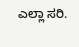ಎಲ್ಲಾ ಸರಿ.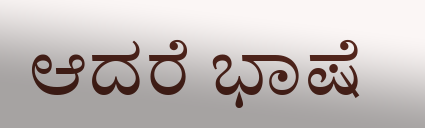ಆದರೆ ಭಾಷೆ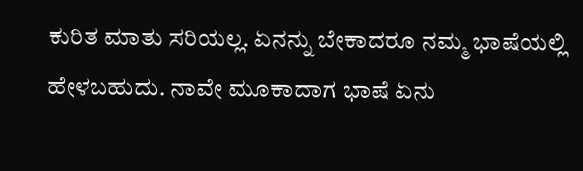ಕುರಿತ ಮಾತು ಸರಿಯಲ್ಲ. ಏನನ್ನು ಬೇಕಾದರೂ ನಮ್ಮ ಭಾಷೆಯಲ್ಲಿ ಹೇಳಬಹುದು. ನಾವೇ ಮೂಕಾದಾಗ ಭಾಷೆ ಏನು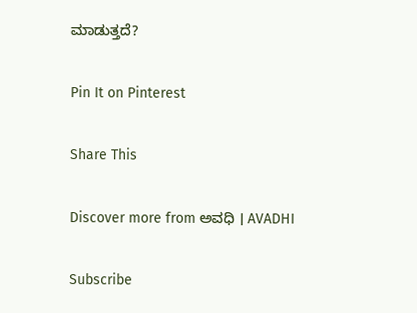ಮಾಡುತ್ತದೆ?

Pin It on Pinterest

Share This

Discover more from ಅವಧಿ । AVADHI

Subscribe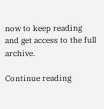now to keep reading and get access to the full archive.

Continue reading